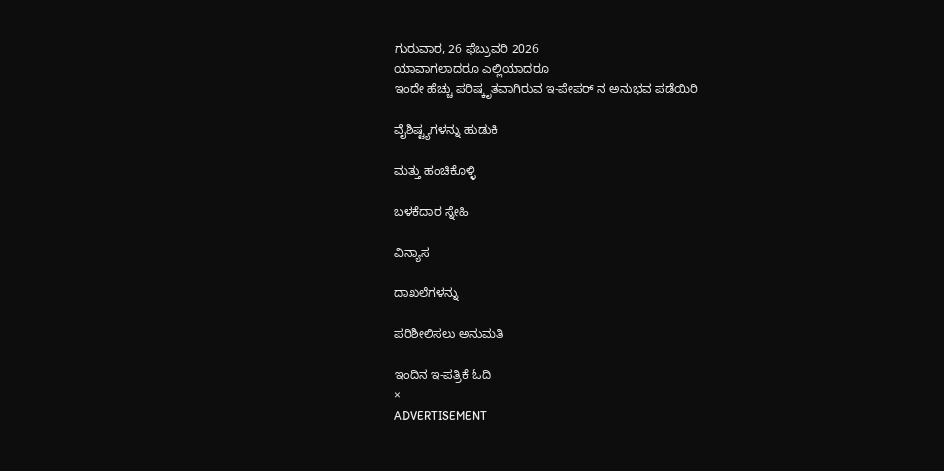ಗುರುವಾರ, 26 ಫೆಬ್ರುವರಿ 2026
ಯಾವಾಗಲಾದರೂ ಎಲ್ಲಿಯಾದರೂ
ಇಂದೇ ಹೆಚ್ಚು ಪರಿಷ್ಕೃತವಾಗಿರುವ ಇ-ಪೇಪರ್ ನ ಅನುಭವ ಪಡೆಯಿರಿ

ವೈಶಿಷ್ಟ್ಯಗಳನ್ನು ಹುಡುಕಿ

ಮತ್ತು ಹಂಚಿಕೊಳ್ಳಿ

ಬಳಕೆದಾರ ಸ್ನೇಹಿ

ವಿನ್ಯಾಸ

ದಾಖಲೆಗಳನ್ನು

ಪರಿಶೀಲಿಸಲು ಅನುಮತಿ

ಇಂದಿನ ಇ-ಪತ್ರಿಕೆ ಓದಿ
×
ADVERTISEMENT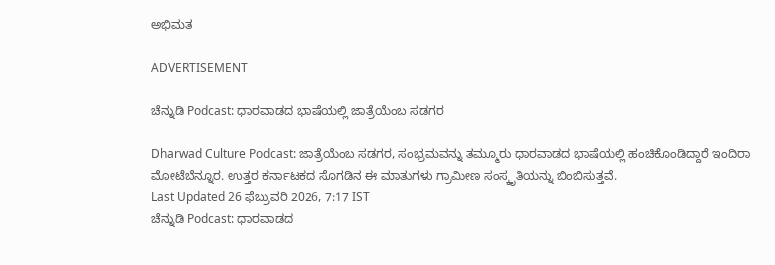ಅಭಿಮತ

ADVERTISEMENT

ಚೆನ್ನುಡಿ Podcast: ಧಾರವಾಡದ ಭಾಷೆಯಲ್ಲಿ ಜಾತ್ರೆಯೆಂಬ ಸಡಗರ

Dharwad Culture Podcast: ಜಾತ್ರೆಯೆಂಬ ಸಡಗರ, ಸಂಭ್ರಮವನ್ನು ತಮ್ಮೂರು ಧಾರವಾಡದ ಭಾಷೆಯಲ್ಲಿ ಹಂಚಿಕೊಂಡಿದ್ದಾರೆ ಇಂದಿರಾ ಮೋಟೆಬೆನ್ನೂರ. ಉತ್ತರ ಕರ್ನಾಟಕದ ಸೊಗಡಿನ ಈ ಮಾತುಗಳು ಗ್ರಾಮೀಣ ಸಂಸ್ಕೃತಿಯನ್ನು ಬಿಂಬಿಸುತ್ತವೆ.
Last Updated 26 ಫೆಬ್ರುವರಿ 2026, 7:17 IST
ಚೆನ್ನುಡಿ Podcast: ಧಾರವಾಡದ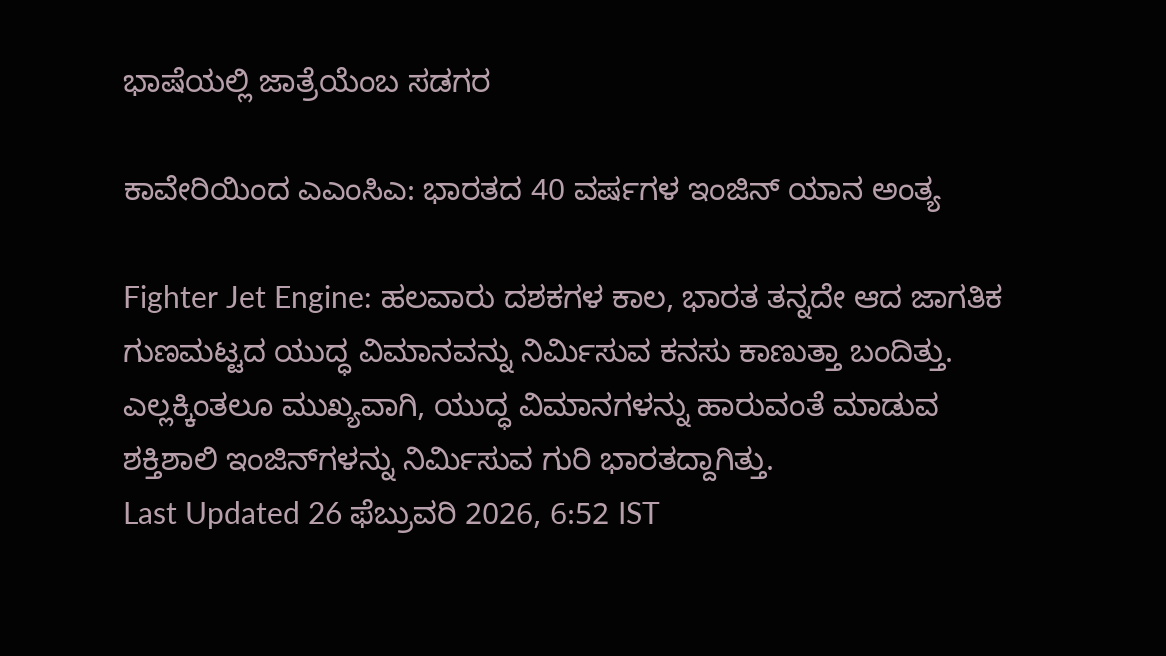ಭಾಷೆಯಲ್ಲಿ ಜಾತ್ರೆಯೆಂಬ ಸಡಗರ

ಕಾವೇರಿಯಿಂದ ಎಎಂಸಿಎ: ಭಾರತದ 40 ವರ್ಷಗಳ ಇಂಜಿನ್ ಯಾನ ಅಂತ್ಯ

Fighter Jet Engine: ಹಲವಾರು ದಶಕಗಳ ಕಾಲ, ಭಾರತ ತನ್ನದೇ ಆದ ಜಾಗತಿಕ ಗುಣಮಟ್ಟದ ಯುದ್ಧ ವಿಮಾನವನ್ನು ನಿರ್ಮಿಸುವ ಕನಸು ಕಾಣುತ್ತಾ ಬಂದಿತ್ತು. ಎಲ್ಲಕ್ಕಿಂತಲೂ ಮುಖ್ಯವಾಗಿ, ಯುದ್ಧ ವಿಮಾನಗಳನ್ನು ಹಾರುವಂತೆ ಮಾಡುವ ಶಕ್ತಿಶಾಲಿ ಇಂಜಿನ್‌ಗಳನ್ನು ನಿರ್ಮಿಸುವ ಗುರಿ ಭಾರತದ್ದಾಗಿತ್ತು.
Last Updated 26 ಫೆಬ್ರುವರಿ 2026, 6:52 IST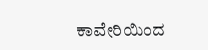ಕಾವೇರಿಯಿಂದ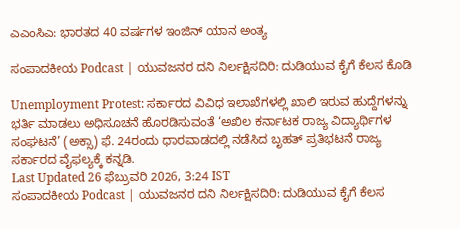ಎಎಂಸಿಎ: ಭಾರತದ 40 ವರ್ಷಗಳ ಇಂಜಿನ್ ಯಾನ ಅಂತ್ಯ

ಸಂಪಾದಕೀಯ Podcast | ಯುವಜನರ ದನಿ ನಿರ್ಲಕ್ಷಿಸದಿರಿ: ದುಡಿಯುವ ಕೈಗೆ ಕೆಲಸ ಕೊಡಿ

Unemployment Protest: ಸರ್ಕಾರದ ವಿವಿಧ ಇಲಾಖೆಗಳಲ್ಲಿ ಖಾಲಿ ಇರುವ ಹುದ್ದೆಗಳನ್ನು ಭರ್ತಿ ಮಾಡಲು ಅಧಿಸೂಚನೆ ಹೊರಡಿಸುವಂತೆ ‘ಅಖಿಲ ಕರ್ನಾಟಕ ರಾಜ್ಯ ವಿದ್ಯಾರ್ಥಿಗಳ ಸಂಘಟನೆ’ (ಅಕ್ಸಾ) ಫೆ. 24ರಂದು ಧಾರವಾಡದಲ್ಲಿ ನಡೆಸಿದ ಬೃಹತ್‌ ಪ್ರತಿಭಟನೆ ರಾಜ್ಯ ಸರ್ಕಾರದ ವೈಫಲ್ಯಕ್ಕೆ ಕನ್ನಡಿ.
Last Updated 26 ಫೆಬ್ರುವರಿ 2026, 3:24 IST
ಸಂಪಾದಕೀಯ Podcast | ಯುವಜನರ ದನಿ ನಿರ್ಲಕ್ಷಿಸದಿರಿ: ದುಡಿಯುವ ಕೈಗೆ ಕೆಲಸ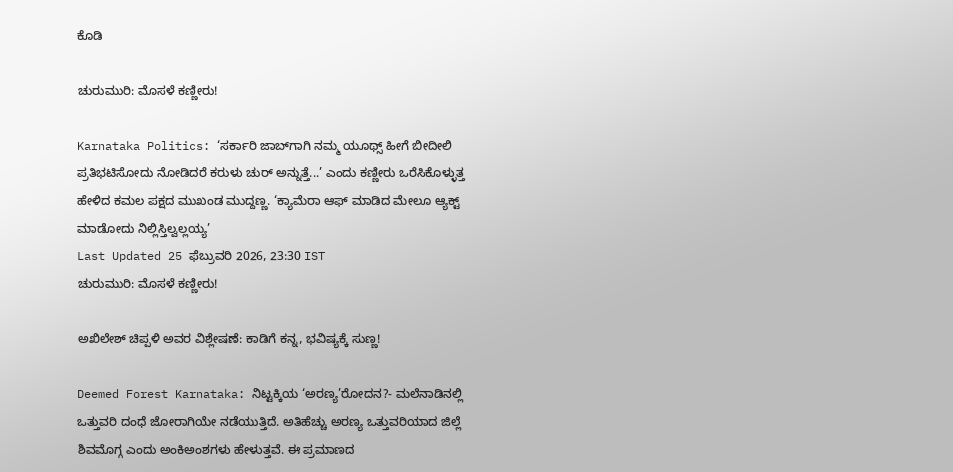ಕೊಡಿ

ಚುರುಮುರಿ: ಮೊಸಳೆ ಕಣ್ಣೀರು!

Karnataka Politics: ‘ಸರ್ಕಾರಿ ಜಾಬ್‌ಗಾಗಿ ನಮ್ಮ ಯೂಥ್ಸ್ ಹೀಗೆ ಬೀದೀಲಿ ಪ್ರತಿಭಟಿಸೋದು ನೋಡಿದರೆ ಕರುಳು ಚುರ್ ಅನ್ನುತ್ತೆ...’ ಎಂದು ಕಣ್ಣೀರು ಒರೆಸಿಕೊಳ್ಳುತ್ತ ಹೇಳಿದ ಕಮಲ ಪಕ್ಷದ ಮುಖಂಡ ಮುದ್ದಣ್ಣ. ‘ಕ್ಯಾಮೆರಾ ಆಫ್ ಮಾಡಿದ ಮೇಲೂ ಆ್ಯಕ್ಟ್ ಮಾಡೋದು ನಿಲ್ಲಿಸ್ತಿಲ್ವಲ್ಲಯ್ಯ’
Last Updated 25 ಫೆಬ್ರುವರಿ 2026, 23:30 IST
ಚುರುಮುರಿ: ಮೊಸಳೆ ಕಣ್ಣೀರು!

ಅಖಿಲೇಶ್‌ ಚಿಪ್ಪಳಿ ಅವರ ವಿಶ್ಲೇಷಣೆ: ಕಾಡಿಗೆ ಕನ್ನ, ಭವಿಷ್ಯಕ್ಕೆ ಸುಣ್ಣ!

Deemed Forest Karnataka: ನಿಟ್ಟಕ್ಕಿಯ ‘ಅರಣ್ಯ’ರೋದನ?- ಮಲೆನಾಡಿನಲ್ಲಿ ಒತ್ತುವರಿ ದಂಧೆ ಜೋರಾಗಿಯೇ ನಡೆಯುತ್ತಿದೆ. ಅತಿಹೆಚ್ಚು ಅರಣ್ಯ ಒತ್ತುವರಿಯಾದ ಜಿಲ್ಲೆ ಶಿವಮೊಗ್ಗ ಎಂದು ಅಂಕಿಅಂಶಗಳು ಹೇಳುತ್ತವೆ. ಈ ಪ್ರಮಾಣದ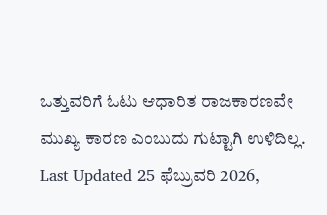ಒತ್ತುವರಿಗೆ ಓಟು ಆಧಾರಿತ ರಾಜಕಾರಣವೇ ಮುಖ್ಯ ಕಾರಣ ಎಂಬುದು ಗುಟ್ಟಾಗಿ ಉಳಿದಿಲ್ಲ.
Last Updated 25 ಫೆಬ್ರುವರಿ 2026,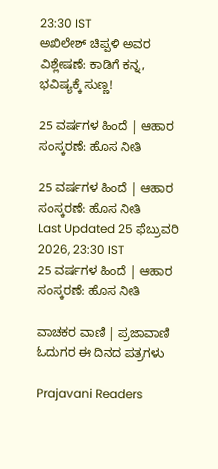23:30 IST
ಅಖಿಲೇಶ್‌ ಚಿಪ್ಪಳಿ ಅವರ ವಿಶ್ಲೇಷಣೆ: ಕಾಡಿಗೆ ಕನ್ನ, ಭವಿಷ್ಯಕ್ಕೆ ಸುಣ್ಣ!

25 ವರ್ಷಗಳ ಹಿಂದೆ | ಆಹಾರ ಸಂಸ್ಕರಣೆ: ಹೊಸ ನೀತಿ

25 ವರ್ಷಗಳ ಹಿಂದೆ | ಆಹಾರ ಸಂಸ್ಕರಣೆ: ಹೊಸ ನೀತಿ
Last Updated 25 ಫೆಬ್ರುವರಿ 2026, 23:30 IST
25 ವರ್ಷಗಳ ಹಿಂದೆ | ಆಹಾರ ಸಂಸ್ಕರಣೆ: ಹೊಸ ನೀತಿ

ವಾಚಕರ ವಾಣಿ | ಪ್ರಜಾವಾಣಿ ಓದುಗರ ಈ ದಿನದ ಪತ್ರಗಳು

Prajavani Readers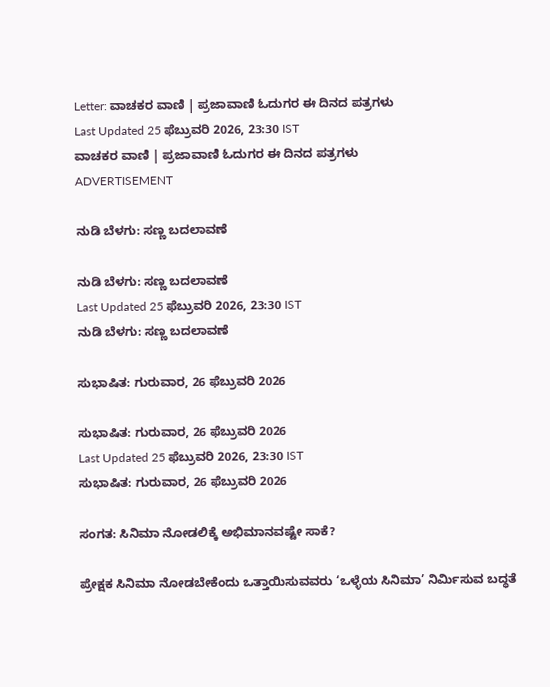Letter: ವಾಚಕರ ವಾಣಿ | ಪ್ರಜಾವಾಣಿ ಓದುಗರ ಈ ದಿನದ ಪತ್ರಗಳು
Last Updated 25 ಫೆಬ್ರುವರಿ 2026, 23:30 IST
ವಾಚಕರ ವಾಣಿ | ಪ್ರಜಾವಾಣಿ ಓದುಗರ ಈ ದಿನದ ಪತ್ರಗಳು
ADVERTISEMENT

ನುಡಿ ಬೆಳಗು: ಸಣ್ಣ ಬದಲಾವಣೆ

ನುಡಿ ಬೆಳಗು: ಸಣ್ಣ ಬದಲಾವಣೆ
Last Updated 25 ಫೆಬ್ರುವರಿ 2026, 23:30 IST
ನುಡಿ ಬೆಳಗು: ಸಣ್ಣ ಬದಲಾವಣೆ

ಸುಭಾಷಿತ: ಗುರುವಾರ, 26 ಫೆಬ್ರುವರಿ ‌2026

ಸುಭಾಷಿತ: ಗುರುವಾರ, 26 ಫೆಬ್ರುವರಿ ‌2026
Last Updated 25 ಫೆಬ್ರುವರಿ 2026, 23:30 IST
ಸುಭಾಷಿತ: ಗುರುವಾರ, 26 ಫೆಬ್ರುವರಿ ‌2026

ಸಂಗತ: ಸಿನಿಮಾ ನೋಡಲಿಕ್ಕೆ ಅಭಿಮಾನವಷ್ಟೇ ಸಾಕೆ?

ಪ್ರೇಕ್ಷಕ ಸಿನಿಮಾ ನೋಡಬೇಕೆಂದು ಒತ್ತಾಯಿಸುವವರು ‘ಒಳ್ಳೆಯ ಸಿನಿಮಾ’ ನಿರ್ಮಿಸುವ ಬದ್ಧತೆ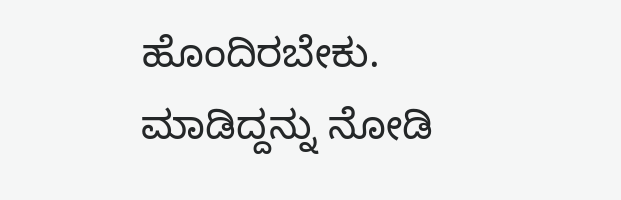ಹೊಂದಿರಬೇಕು. ಮಾಡಿದ್ದನ್ನು ನೋಡಿ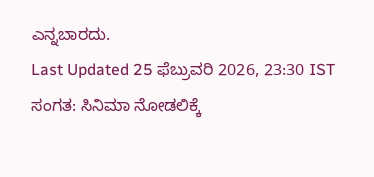ಎನ್ನಬಾರದು.
Last Updated 25 ಫೆಬ್ರುವರಿ 2026, 23:30 IST
ಸಂಗತ: ಸಿನಿಮಾ ನೋಡಲಿಕ್ಕೆ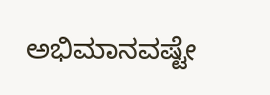ಅಭಿಮಾನವಷ್ಟೇ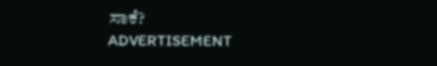ಸಾಕೆ?
ADVERTISEMENT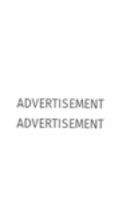ADVERTISEMENT
ADVERTISEMENT